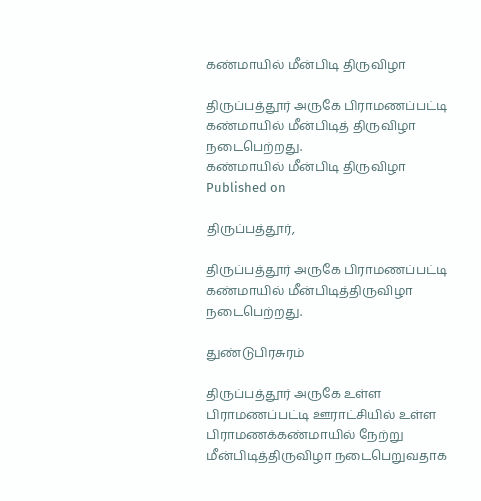கண்மாயில் மீன்பிடி திருவிழா

திருப்பத்தூர் அருகே பிராமணப்பட்டி கண்மாயில் மீன்பிடித் திருவிழா நடைபெற்றது.
கண்மாயில் மீன்பிடி திருவிழா
Published on

திருப்பத்தூர்,

திருப்பத்தூர் அருகே பிராமணப்பட்டி கண்மாயில் மீன்பிடித்திருவிழா நடைபெற்றது.

துண்டுபிரசுரம்

திருப்பத்தூர் அருகே உள்ள பிராமணப்பட்டி ஊராட்சியில் உள்ள பிராமணக்கண்மாயில் நேற்று மீன்பிடித்திருவிழா நடைபெறுவதாக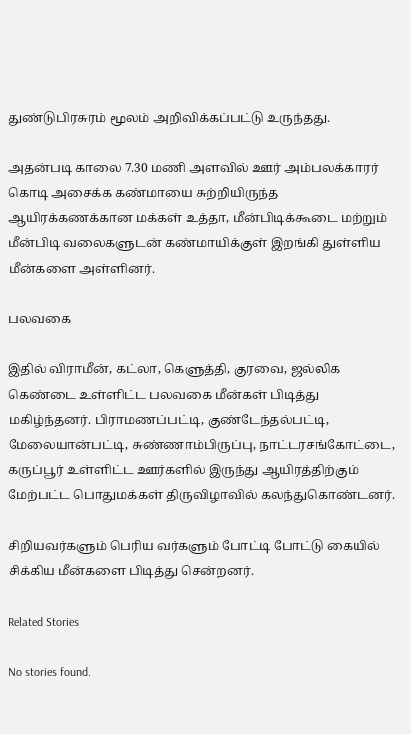துண்டுபிரசுரம் மூலம் அறிவிக்கப்பட்டு உருந்தது.

அதன்படி காலை 7.30 மணி அளவில் ஊர் அம்பலக்காரர் கொடி அசைக்க கண்மாயை சுற்றியிருந்த ஆயிரக்கணக்கான மக்கள் உத்தா, மீன்பிடிக்கூடை மற்றும் மீன்பிடி வலைகளுடன் கண்மாயிக்குள் இறங்கி துள்ளிய மீன்களை அள்ளினர்.

பலவகை

இதில் விராமீன், கட்லா, கெளுத்தி, குரவை, ஜல்லிக கெண்டை உள்ளிட்ட பலவகை மீன்கள் பிடித்து மகிழ்ந்தனர். பிராமணப்பட்டி, குண்டேந்தல்பட்டி, மேலையான்பட்டி, சுண்ணாம்பிருப்பு, நாட்டரசங்கோட்டை, கருப்பூர் உள்ளிட்ட ஊர்களில் இருந்து ஆயிரத்திற்கும் மேற்பட்ட பொதுமக்கள் திருவிழாவில் கலந்துகொண்டனர்.

சிறியவர்களும் பெரிய வர்களும் போட்டி போட்டு கையில் சிக்கிய மீன்களை பிடித்து சென்றனர்.

Related Stories

No stories found.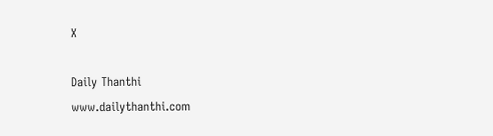X

Daily Thanthi
www.dailythanthi.com